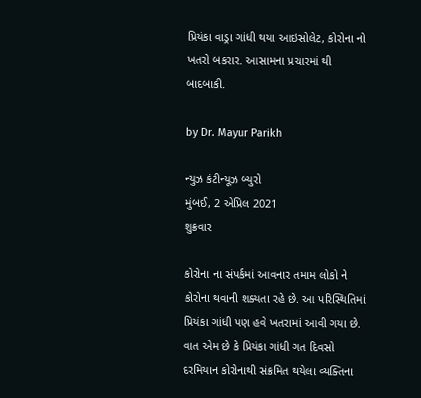પ્રિયંકા વાડ્રા ગાંધી થયા આઇસોલેટ, કોરોના નો ખતરો બકરાર. આસામના પ્રચારમાં થી બાદબાકી.

by Dr. Mayur Parikh

ન્યુઝ કંટીન્યૂઝ બ્યુરો
મુંબઈ, 2 એપ્રિલ 2021
શુક્રવાર

કોરોના ના સંપર્કમાં આવનાર તમામ લોકો ને કોરોના થવાની શક્યતા રહે છે. આ પરિસ્થિતિમાં પ્રિયંકા ગાંધી પણ હવે ખતરામાં આવી ગયા છે. વાત એમ છે કે પ્રિયંકા ગાંધી ગત દિવસો દરમિયાન કોરોનાથી સંક્રમિત થયેલા વ્યક્તિના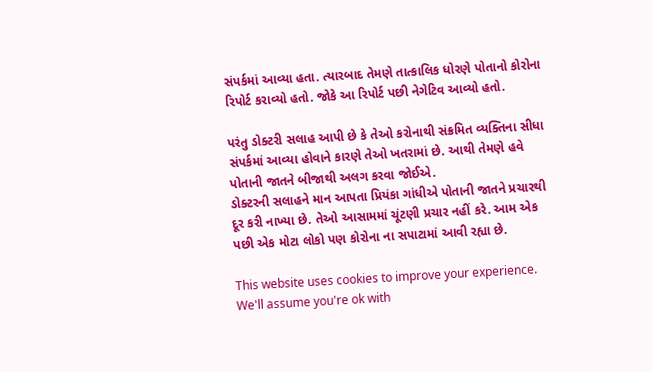સંપર્કમાં આવ્યા હતા. ત્યારબાદ તેમણે તાત્કાલિક ધોરણે પોતાનો કોરોના રિપોર્ટ કરાવ્યો હતો. જોકે આ રિપોર્ટ પછી નેગેટિવ આવ્યો હતો.

પરંતુ ડોક્ટરી સલાહ આપી છે કે તેઓ કરોનાથી સંક્રમિત વ્યક્તિના સીધા સંપર્કમાં આવ્યા હોવાને કારણે તેઓ ખતરામાં છે. આથી તેમણે હવે પોતાની જાતને બીજાથી અલગ કરવા જોઈએ.
ડોક્ટરની સલાહને માન આપતા પ્રિયંકા ગાંધીએ પોતાની જાતને પ્રચારથી દૂર કરી નાખ્યા છે. તેઓ આસામમાં ચૂંટણી પ્રચાર નહીં કરે. આમ એક પછી એક મોટા લોકો પણ કોરોના ના સપાટામાં આવી રહ્યા છે.

This website uses cookies to improve your experience. We'll assume you're ok with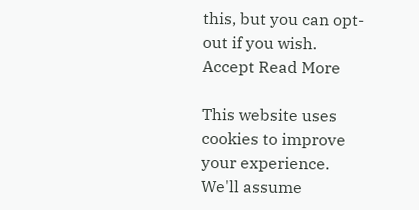this, but you can opt-out if you wish. Accept Read More

This website uses cookies to improve your experience. We'll assume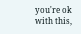you're ok with this,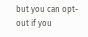but you can opt-out if you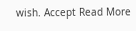wish. Accept Read More